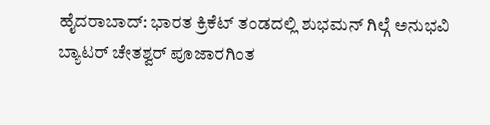ಹೈದರಾಬಾದ್: ಭಾರತ ಕ್ರಿಕೆಟ್ ತಂಡದಲ್ಲಿ ಶುಭಮನ್ ಗಿಲ್ಗೆ ಅನುಭವಿ ಬ್ಯಾಟರ್ ಚೇತಶ್ವರ್ ಪೂಜಾರಗಿಂತ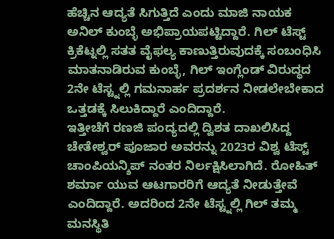ಹೆಚ್ಚಿನ ಆದ್ಯತೆ ಸಿಗುತ್ತಿದೆ ಎಂದು ಮಾಜಿ ನಾಯಕ ಅನಿಲ್ ಕುಂಬ್ಳೆ ಅಭಿಪ್ರಾಯಪಟ್ಟಿದ್ದಾರೆ. ಗಿಲ್ ಟೆಸ್ಟ್ ಕ್ರಿಕೆಟ್ನಲ್ಲಿ ಸತತ ವೈಫಲ್ಯ ಕಾಣುತ್ತಿರುವುದಕ್ಕೆ ಸಂಬಂಧಿಸಿ ಮಾತನಾಡಿರುವ ಕುಂಬ್ಳೆ, ಗಿಲ್ ಇಂಗ್ಲೆಂಡ್ ವಿರುದ್ಧದ 2ನೇ ಟೆಸ್ಟ್ನಲ್ಲಿ ಗಮನಾರ್ಹ ಪ್ರದರ್ಶನ ನೀಡಲೇಬೇಕಾದ ಒತ್ತಡಕ್ಕೆ ಸಿಲುಕಿದ್ದಾರೆ ಎಂದಿದ್ದಾರೆ.
ಇತ್ತೀಚೆಗೆ ರಣಜಿ ಪಂದ್ಯದಲ್ಲಿ ದ್ವಿಶತ ದಾಖಲಿಸಿದ್ದ ಚೇತೇಶ್ವರ್ ಪೂಜಾರ ಅವರನ್ನು 2023ರ ವಿಶ್ವ ಟೆಸ್ಟ್ ಚಾಂಪಿಯನ್ಶಿಪ್ ನಂತರ ನಿರ್ಲಕ್ಷಿಸಿಲಾಗಿದೆ. ರೋಹಿತ್ ಶರ್ಮಾ ಯುವ ಆಟಗಾರರಿಗೆ ಆದ್ಯತೆ ನೀಡುತ್ತೇವೆ ಎಂದಿದ್ದಾರೆ. ಅದರಿಂದ 2ನೇ ಟೆಸ್ಟ್ನಲ್ಲಿ ಗಿಲ್ ತಮ್ಮ ಮನಸ್ಥಿತಿ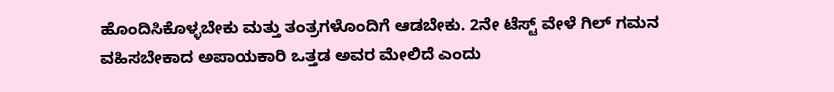ಹೊಂದಿಸಿಕೊಳ್ಳಬೇಕು ಮತ್ತು ತಂತ್ರಗಳೊಂದಿಗೆ ಆಡಬೇಕು. 2ನೇ ಟೆಸ್ಟ್ ವೇಳೆ ಗಿಲ್ ಗಮನ ವಹಿಸಬೇಕಾದ ಅಪಾಯಕಾರಿ ಒತ್ತಡ ಅವರ ಮೇಲಿದೆ ಎಂದು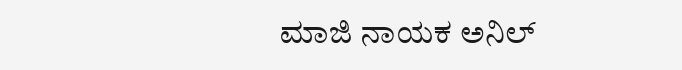ಮಾಜಿ ನಾಯಕ ಅನಿಲ್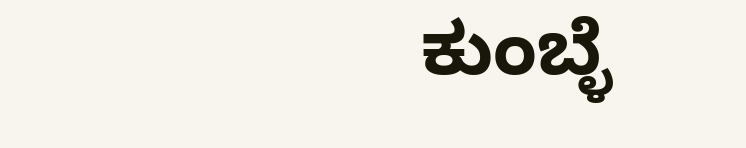ಕುಂಬ್ಳೆ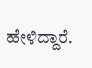ಹೇಳಿದ್ದಾರೆ.